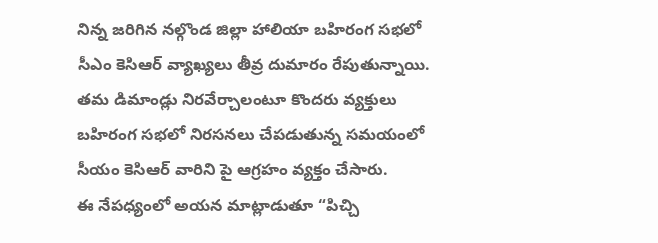నిన్న జరిగిన నల్గొండ జిల్లా హాలియా బహిరంగ సభలో సీఎం కెసిఆర్ వ్యాఖ్యలు తీవ్ర దుమారం రేపుతున్నాయి. తమ డిమాండ్లు నిరవేర్చాలంటూ కొందరు వ్యక్తులు బహిరంగ సభలో నిరసనలు చేపడుతున్న సమయంలో సీయం కెసిఆర్ వారిని పై ఆగ్రహం వ్యక్తం చేసారు.
ఈ నేపధ్యంలో అయన మాట్లాడుతూ “పిచ్చి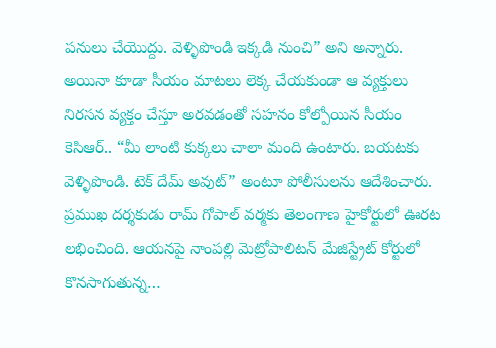పనులు చేయొద్దు. వెళ్ళిపొండి ఇక్కడి నుంచి” అని అన్నారు. అయినా కూడా సీయం మాటలు లెక్క చేయకుండా ఆ వ్యక్తులు నిరసన వ్యక్తం చేస్తూ అరవడంతో సహనం కోల్పోయిన సీయం కెసిఆర్.. “మీ లాంటి కుక్కలు చాలా మంది ఉంటారు. బయటకు వెళ్ళిపొండి. టెక్ దేమ్ అవుట్” అంటూ పోలీసులను ఆదేశించారు.
ప్రముఖ దర్శకుడు రామ్ గోపాల్ వర్మకు తెలంగాణ హైకోర్టులో ఊరట లభించింది. ఆయనపై నాంపల్లి మెట్రోపాలిటన్ మేజిస్ట్రేట్ కోర్టులో కొనసాగుతున్న…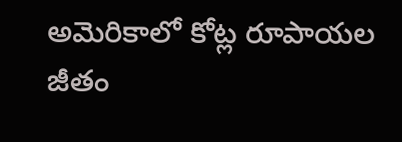అమెరికాలో కోట్ల రూపాయల జీతం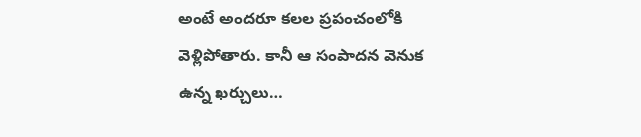అంటే అందరూ కలల ప్రపంచంలోకి వెళ్లిపోతారు. కానీ ఆ సంపాదన వెనుక ఉన్న ఖర్చులు…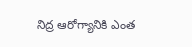నిద్ర ఆరోగ్యానికి ఎంత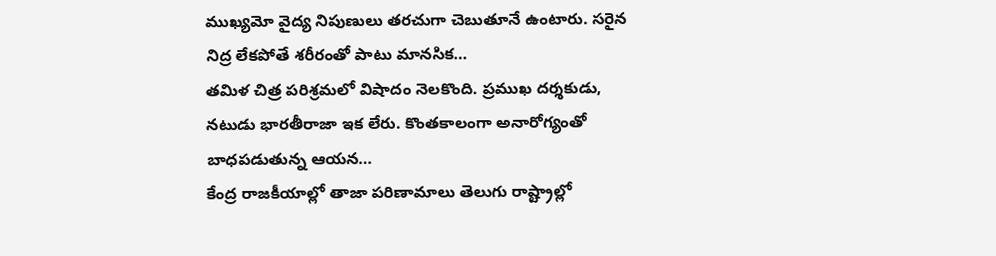ముఖ్యమో వైద్య నిపుణులు తరచుగా చెబుతూనే ఉంటారు. సరైన నిద్ర లేకపోతే శరీరంతో పాటు మానసిక…
తమిళ చిత్ర పరిశ్రమలో విషాదం నెలకొంది. ప్రముఖ దర్శకుడు, నటుడు భారతీరాజా ఇక లేరు. కొంతకాలంగా అనారోగ్యంతో బాధపడుతున్న ఆయన…
కేంద్ర రాజకీయాల్లో తాజా పరిణామాలు తెలుగు రాష్ట్రాల్లో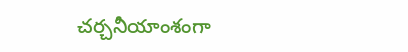చర్చనీయాంశంగా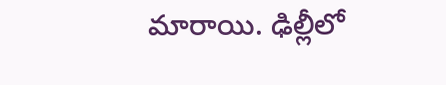మారాయి. ఢిల్లీలో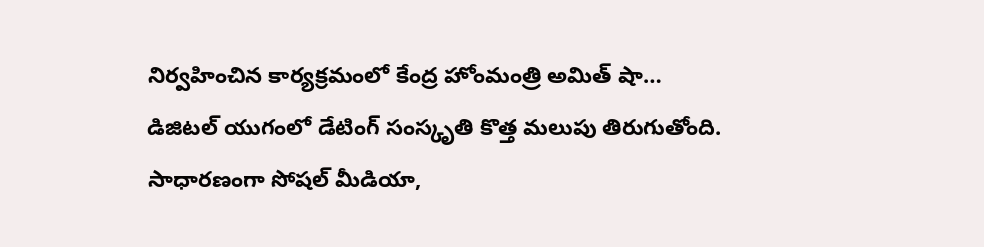నిర్వహించిన కార్యక్రమంలో కేంద్ర హోంమంత్రి అమిత్ షా…
డిజిటల్ యుగంలో డేటింగ్ సంస్కృతి కొత్త మలుపు తిరుగుతోంది. సాధారణంగా సోషల్ మీడియా,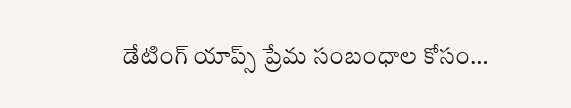డేటింగ్ యాప్స్ ప్రేమ సంబంధాల కోసం…